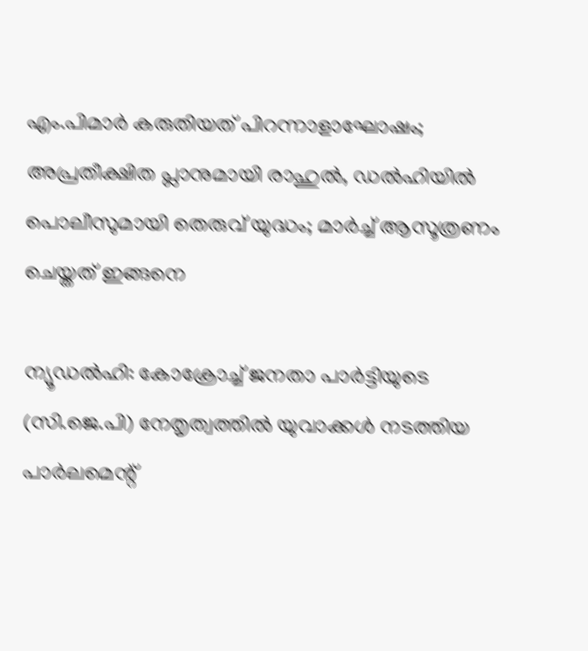എം.പിമാർ കരുതിയത് പിറന്നാളാഘോഷം; അപ്രതീക്ഷിത പ്ലാനുമായി രാഹുൽ, ഡൽഹിയിൽ പൊലീസുമായി തെരുവ് യുദ്ധം; മാർച്ച് ആസൂത്രണം ചെയ്തത് ഇങ്ങനെ

ന്യൂഡൽഹി: കോക്രോച്ച് ജനതാ പാർട്ടിയുടെ (സി.ജെ.പി) നേതൃത്വത്തിൽ യുവാക്കൾ നടത്തിയ പാർലമെന്റ്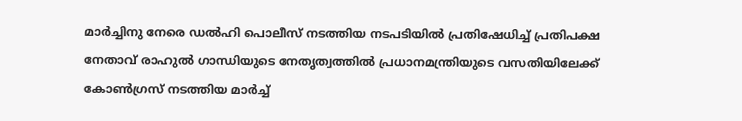മാർച്ചിനു നേരെ ഡൽഹി പൊലീസ് നടത്തിയ നടപടിയിൽ പ്രതിഷേധിച്ച് പ്രതിപക്ഷ നേതാവ് രാഹുൽ ഗാന്ധിയുടെ നേതൃത്വത്തിൽ പ്രധാനമന്ത്രിയുടെ വസതിയിലേക്ക് കോൺഗ്രസ് നടത്തിയ മാർച്ച്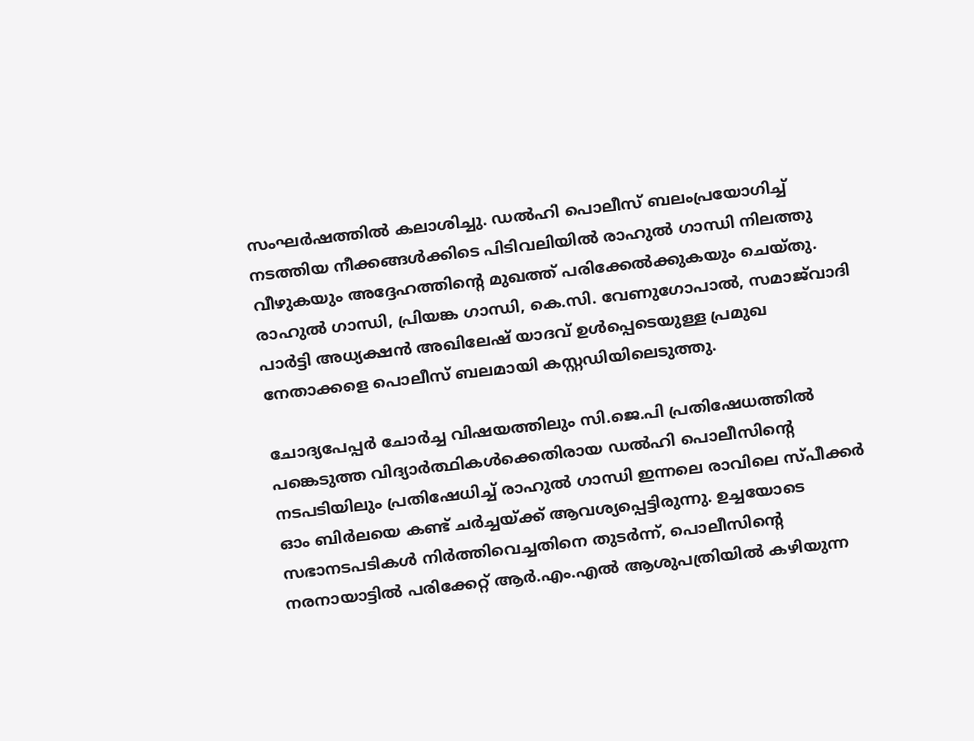സംഘർഷത്തിൽ കലാശിച്ചു. ഡൽഹി പൊലീസ് ബലംപ്രയോഗിച്ച് നടത്തിയ നീക്കങ്ങൾക്കിടെ പിടിവലിയിൽ രാഹുൽ ഗാന്ധി നിലത്തു വീഴുകയും അദ്ദേഹത്തിന്റെ മുഖത്ത് പരിക്കേൽക്കുകയും ചെയ്തു. രാഹുൽ ഗാന്ധി, പ്രിയങ്ക ഗാന്ധി, കെ.സി. വേണുഗോപാൽ, സമാജ്‌വാദി പാർട്ടി അധ്യക്ഷൻ അഖിലേഷ് യാദവ് ഉൾപ്പെടെയുള്ള പ്രമുഖ നേതാക്കളെ പൊലീസ് ബലമായി കസ്റ്റഡിയിലെടുത്തു.

ചോദ്യപേപ്പർ ചോർച്ച വിഷയത്തിലും സി.ജെ.പി പ്രതിഷേധത്തിൽ പങ്കെടുത്ത വിദ്യാർത്ഥികൾക്കെതിരായ ഡൽഹി പൊലീസിന്റെ നടപടിയിലും പ്രതിഷേധിച്ച് രാഹുൽ ഗാന്ധി ഇന്നലെ രാവിലെ സ്പീക്കർ ഓം ബിർലയെ കണ്ട് ചർച്ചയ്ക്ക് ആവശ്യപ്പെട്ടിരുന്നു. ഉച്ചയോടെ സഭാനടപടികൾ നിർത്തിവെച്ചതിനെ തുടർന്ന്, പൊലീസിന്റെ നരനായാട്ടിൽ പരിക്കേറ്റ് ആർ.എം.എൽ ആശുപത്രിയിൽ കഴിയുന്ന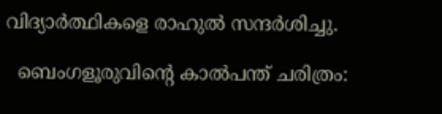വിദ്യാർത്ഥികളെ രാഹുൽ സന്ദർശിച്ചു.

  ബെംഗളൂരുവിന്റെ കാൽപന്ത് ചരിത്രം: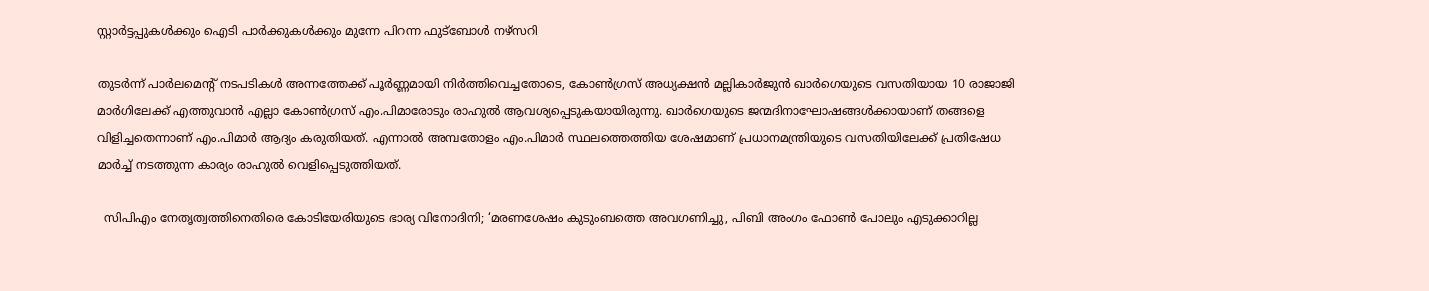സ്റ്റാർട്ടപ്പുകൾക്കും ഐടി പാർക്കുകൾക്കും മുന്നേ പിറന്ന ഫുട്ബോൾ നഴ്സറി

തുടർന്ന് പാർലമെന്റ് നടപടികൾ അന്നത്തേക്ക് പൂർണ്ണമായി നിർത്തിവെച്ചതോടെ, കോൺഗ്രസ് അധ്യക്ഷൻ മല്ലികാർജുൻ ഖാർഗെയുടെ വസതിയായ 10 രാജാജി മാർഗിലേക്ക് എത്തുവാൻ എല്ലാ കോൺഗ്രസ് എം.പിമാരോടും രാഹുൽ ആവശ്യപ്പെടുകയായിരുന്നു. ഖാർഗെയുടെ ജന്മദിനാഘോഷങ്ങൾക്കായാണ് തങ്ങളെ വിളിച്ചതെന്നാണ് എം.പിമാർ ആദ്യം കരുതിയത്. എന്നാൽ അമ്പതോളം എം.പിമാർ സ്ഥലത്തെത്തിയ ശേഷമാണ് പ്രധാനമന്ത്രിയുടെ വസതിയിലേക്ക് പ്രതിഷേധ മാർച്ച് നടത്തുന്ന കാര്യം രാഹുൽ വെളിപ്പെടുത്തിയത്.

  സിപിഎം നേതൃത്വത്തിനെതിരെ കോടിയേരിയുടെ ഭാര്യ വിനോദിനി; ‘മരണശേഷം കുടുംബത്തെ അവഗണിച്ചു, പിബി അംഗം ഫോൺ പോലും എടുക്കാറില്ല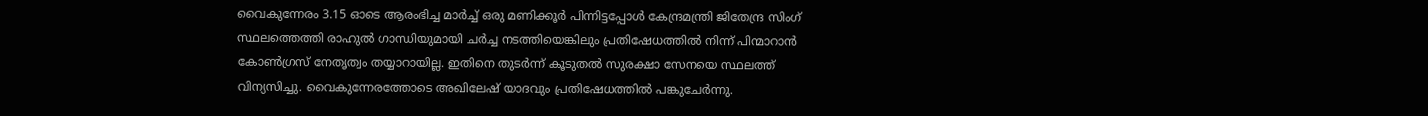വൈകുന്നേരം 3.15 ഓടെ ആരംഭിച്ച മാർച്ച് ഒരു മണിക്കൂർ പിന്നിട്ടപ്പോൾ കേന്ദ്രമന്ത്രി ജിതേന്ദ്ര സിംഗ് സ്ഥലത്തെത്തി രാഹുൽ ഗാന്ധിയുമായി ചർച്ച നടത്തിയെങ്കിലും പ്രതിഷേധത്തിൽ നിന്ന് പിന്മാറാൻ കോൺഗ്രസ് നേതൃത്വം തയ്യാറായില്ല. ഇതിനെ തുടർന്ന് കൂടുതൽ സുരക്ഷാ സേനയെ സ്ഥലത്ത് വിന്യസിച്ചു. വൈകുന്നേരത്തോടെ അഖിലേഷ് യാദവും പ്രതിഷേധത്തിൽ പങ്കുചേർന്നു.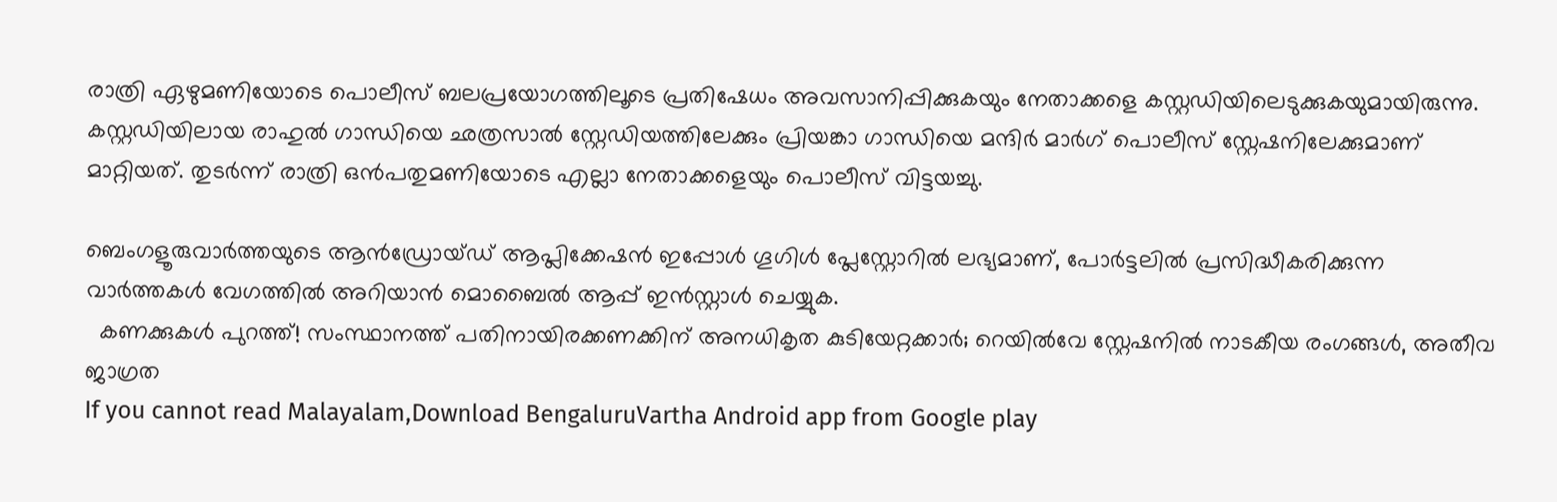രാത്രി ഏഴുമണിയോടെ പൊലീസ് ബലപ്രയോഗത്തിലൂടെ പ്രതിഷേധം അവസാനിപ്പിക്കുകയും നേതാക്കളെ കസ്റ്റഡിയിലെടുക്കുകയുമായിരുന്നു. കസ്റ്റഡിയിലായ രാഹുൽ ഗാന്ധിയെ ഛത്രസാൽ സ്റ്റേഡിയത്തിലേക്കും പ്രിയങ്കാ ഗാന്ധിയെ മന്ദിർ മാർഗ് പൊലീസ് സ്റ്റേഷനിലേക്കുമാണ് മാറ്റിയത്. തുടർന്ന് രാത്രി ഒൻപതുമണിയോടെ എല്ലാ നേതാക്കളെയും പൊലീസ് വിട്ടയച്ചു.

ബെംഗളൂരുവാർത്തയുടെ ആൻഡ്രോയ്ഡ് ആപ്ലിക്കേഷൻ ഇപ്പോൾ ഗൂഗിൾ പ്ലേസ്റ്റോറിൽ ലഭ്യമാണ്, പോർട്ടലിൽ പ്രസിദ്ധീകരിക്കുന്ന വാർത്തകൾ വേഗത്തിൽ അറിയാൻ മൊബൈൽ ആപ്പ് ഇൻസ്റ്റാൾ ചെയ്യുക.
  കണക്കുകൾ പുറത്ത്! സംസ്ഥാനത്ത് പതിനായിരക്കണക്കിന് അനധികൃത കുടിയേറ്റക്കാർ; റെയിൽവേ സ്റ്റേഷനിൽ നാടകീയ രംഗങ്ങൾ, അതീവ ജാഗ്രത
If you cannot read Malayalam,Download BengaluruVartha Android app from Google play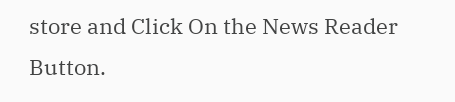store and Click On the News Reader Button.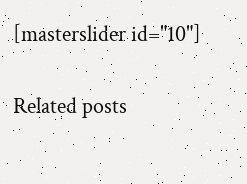[masterslider id="10"]

Related posts